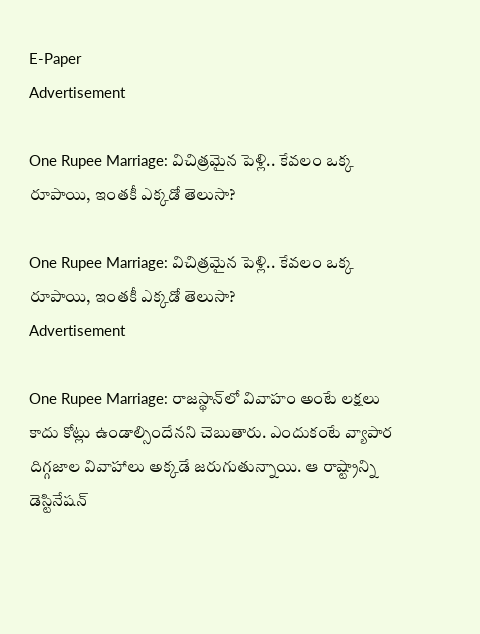E-Paper
Advertisement

One Rupee Marriage: విచిత్రమైన పెళ్లి.. కేవలం ఒక్క రూపాయి, ఇంతకీ ఎక్కడో తెలుసా?

One Rupee Marriage: విచిత్రమైన పెళ్లి.. కేవలం ఒక్క రూపాయి, ఇంతకీ ఎక్కడో తెలుసా?
Advertisement

One Rupee Marriage: రాజస్థాన్‌లో వివాహం అంటే లక్షలు కాదు కోట్లు ఉండాల్సిందేనని చెబుతారు. ఎందుకంటే వ్యాపార దిగ్గజాల వివాహాలు అక్కడే జరుగుతున్నాయి. ఆ రాష్ట్రాన్ని డెస్టినేషన్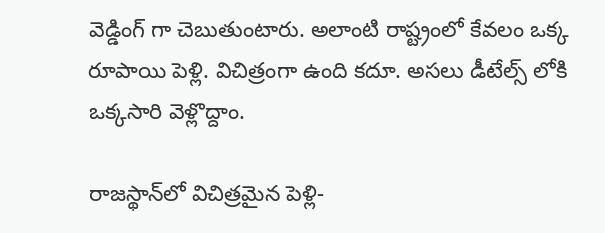వెడ్డింగ్ గా చెబుతుంటారు. అలాంటి రాష్ట్రంలో కేవలం ఒక్క రూపాయి పెళ్లి. విచిత్రంగా ఉంది కదూ. అసలు డీటేల్స్ లోకి ఒక్కసారి వెళ్లొద్దాం.

రాజస్థాన్‌లో విచిత్రమైన పెళ్లి-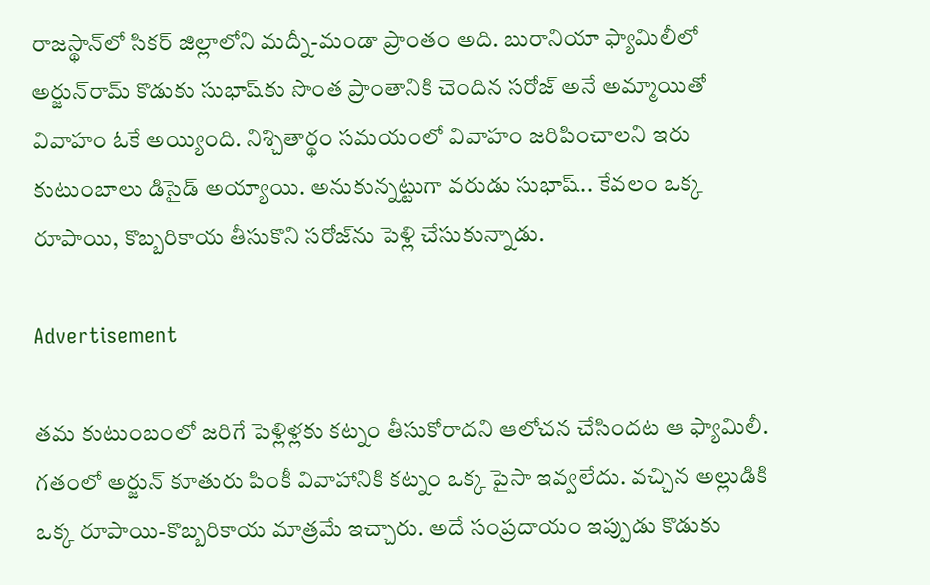రాజస్థాన్‌లో సికర్ జిల్లాలోని మద్నీ-మండా ప్రాంతం అది. బురానియా ఫ్యామిలీలో అర్జున్‌రామ్ కొడుకు సుభాష్‌కు సొంత ప్రాంతానికి చెందిన సరోజ్‌ అనే అమ్మాయితో వివాహం ఓకే అయ్యింది. నిశ్చితార్థం సమయంలో వివాహం జరిపించాలని ఇరు కుటుంబాలు డిసైడ్ అయ్యాయి. అనుకున్నట్టుగా వరుడు సుభాష్.. కేవలం ఒక్క రూపాయి, కొబ్బరికాయ తీసుకొని సరోజ్‌ను పెళ్లి చేసుకున్నాడు.

Advertisement

తమ కుటుంబంలో జరిగే పెళ్లిళ్లకు కట్నం తీసుకోరాదని ఆలోచన చేసిందట ఆ ఫ్యామిలీ. గతంలో అర్జున్‌ కూతురు పింకీ వివాహానికి కట్నం ఒక్క పైసా ఇవ్వలేదు. వచ్చిన అల్లుడికి ఒక్క రూపాయి-కొబ్బరికాయ మాత్రమే ఇచ్చారు. అదే సంప్రదాయం ఇప్పుడు కొడుకు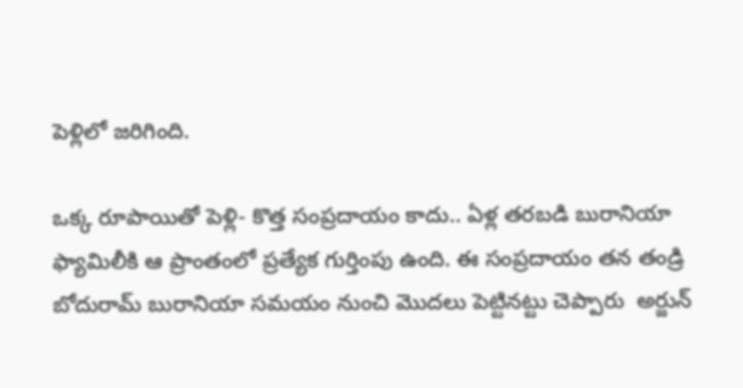పెళ్లిలో జరిగింది.

ఒక్క రూపాయితో పెళ్లి- కొత్త సంప్రదాయం కాదు.. ఏళ్ల తరబడి బురానియా ఫ్యామిలీకి ఆ ప్రాంతంలో ప్రత్యేక గుర్తింపు ఉంది. ఈ సంప్రదాయం తన తండ్రి బోదురామ్ బురానియా సమయం నుంచి మొదలు పెట్టినట్టు చెప్పారు  అర్జున్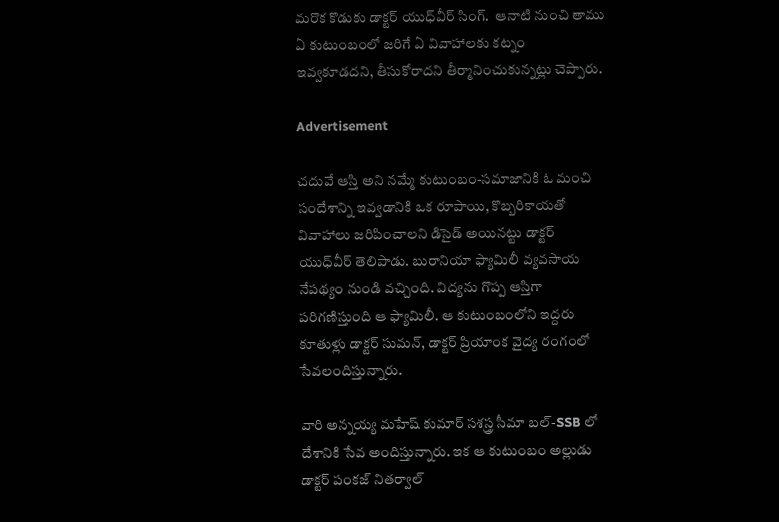మరొక కొడుకు డాక్టర్ యుధ్‌వీర్ సింగ్.  ఆనాటి నుంచి తాము ఏ కుటుంబంలో జరిగే ఏ వివాహాలకు కట్నం ఇవ్వకూడదని, తీసుకోరాదని తీర్మానించుకున్నట్లు చెప్పారు.

Advertisement

చదువే ఆస్తి అని నమ్మే కుటుంబం-సమాజానికి ఓ మంచి సందేశాన్ని ఇవ్వడానికి ఒక రూపాయి, కొబ్బరికాయతో వివాహాలు జరిపించాలని డిసైడ్ అయినట్టు డాక్టర్ యుధ్‌వీర్ తెలిపాడు. బురానియా ఫ్యామిలీ వ్యవసాయ నేపథ్యం నుండి వచ్చింది. విద్యను గొప్ప ఆస్తిగా పరిగణిస్తుంది ఆ ఫ్యామిలీ. ఆ కుటుంబంలోని ఇద్దరు కూతుళ్లు డాక్టర్ సుమన్, డాక్టర్ ప్రియాంక వైద్య రంగంలో సేవలందిస్తున్నారు.

వారి అన్నయ్య మహేష్ కుమార్ సశస్త్ర సీమా బల్-SSB లో దేశానికి సేవ అందిస్తున్నారు. ఇక ఆ కుటుంబం అల్లుడు డాక్టర్ పంకజ్ నితర్వాల్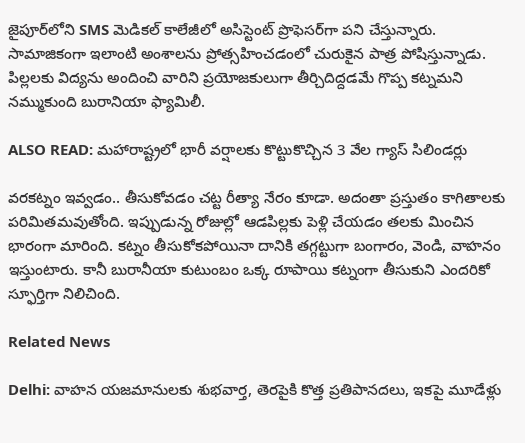జైపూర్‌లోని SMS మెడికల్ కాలేజీలో అసిస్టెంట్ ప్రొఫెసర్‌గా పని చేస్తున్నారు. సామాజికంగా ఇలాంటి అంశాలను ప్రోత్సహించడంలో చురుకైన పాత్ర పోషిస్తున్నాడు. పిల్లలకు విద్యను అందించి వారిని ప్రయోజకులుగా తీర్చిదిద్దడమే గొప్ప కట్నమని నమ్ముకుంది బురానియా ఫ్యామిలీ.

ALSO READ: మహారాష్ట్రలో భారీ వర్షాలకు కొట్టుకొచ్చిన 3 వేల గ్యాస్ సిలిండర్లు

వరకట్నం ఇవ్వడం.. తీసుకోవడం చట్ట రీత్యా నేరం కూడా. అదంతా ప్రస్తుతం కాగితాలకు పరిమితమవుతోంది. ఇప్పుడున్న రోజుల్లో ఆడపిల్లకు పెళ్లి చేయడం తలకు మించిన భారంగా మారింది. కట్నం తీసుకోకపోయినా దానికి తగ్గట్టుగా బంగారం, వెండి, వాహనం ఇస్తుంటారు. కానీ బురానీయా కుటుంబం ఒక్క రూపాయి కట్నంగా తీసుకుని ఎందరికో స్ఫూర్తిగా నిలిచింది.

Related News

Delhi: వాహన యజమానులకు శుభవార్త, తెరపైకి కొత్త ప్రతిపానదలు, ఇకపై మూడేళ్లు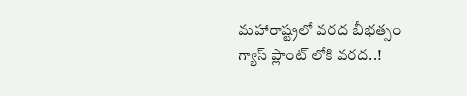మహారాష్ట్రలో వరద బీభత్సం గ్యాస్ ప్లాంట్ లోకి వరద..!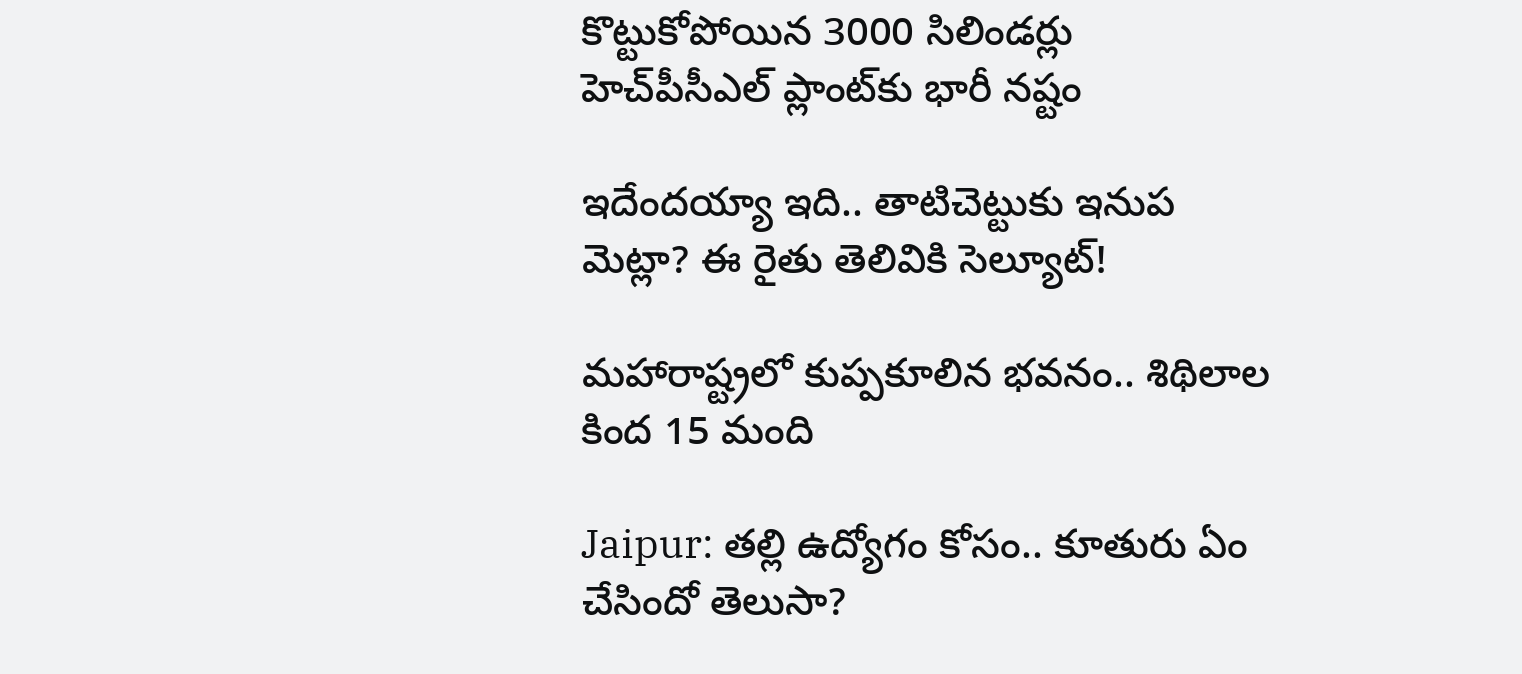కొట్టుకోపోయిన 3000 సిలిండర్లు హెచ్‌పీసీఎల్ ప్లాంట్‌కు భారీ నష్టం

ఇదేందయ్యా ఇది.. తాటిచెట్టుకు ఇనుప మెట్లా? ఈ రైతు తెలివికి సెల్యూట్!

మహారాష్ట్రలో కుప్పకూలిన భవనం.. శిథిలాల కింద 15 మంది

Jaipur: త‌ల్లి ఉద్యోగం కోసం.. కూతురు ఏం చేసిందో తెలుసా?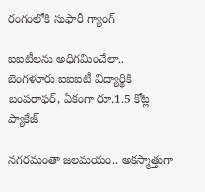రంగంలోకి సుఫారీ గ్యాంగ్

ఐఐటీలను అధిగమించేలా.. బెంగళూరు ఐఐఐటీ విద్యార్థి‌కి బంపరాఫర్, ఏకంగా రూ.1.5 కోట్ల ప్యాకేజ్

నగరమంతా జలమయం.. అకస్మాత్తుగా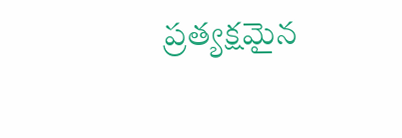ప్రత్యక్షమైన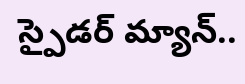స్పైడర్ మ్యాన్..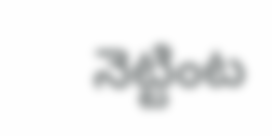నెట్టింట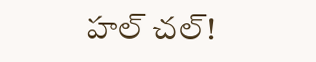హల్ చల్!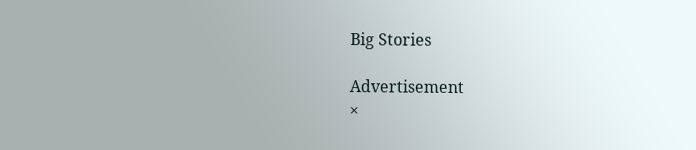Big Stories

Advertisement
×